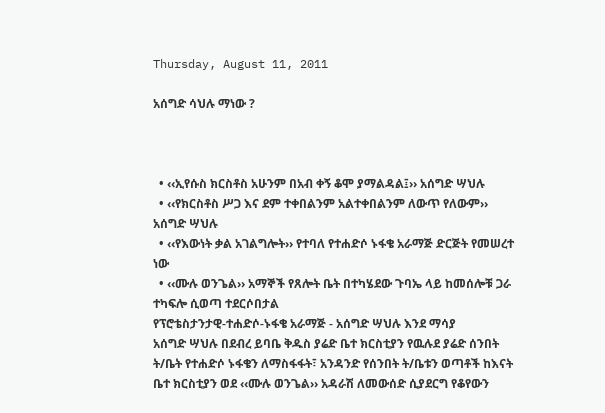Thursday, August 11, 2011

አሰግድ ሳህሉ ማነው ?



  • ‹‹ኢየሱስ ክርስቶስ አሁንም በአብ ቀኝ ቆሞ ያማልዳል፤›› አሰግድ ሣህሉ
  • ‹‹የክርስቶስ ሥጋ እና ደም ተቀበልንም አልተቀበልንም ለውጥ የለውም›› አሰግድ ሣህሉ
  • ‹‹የእውነት ቃል አገልግሎት›› የተባለ የተሐድሶ ኑፋቄ አራማጅ ድርጅት የመሠረተ ነው
  • ‹‹ሙሉ ወንጌል›› አማኞች የጸሎት ቤት በተካሄደው ጉባኤ ላይ ከመሰሎቹ ጋራ ተካፍሎ ሲወጣ ተደርሶበታል
የፕሮቴስታንታዊ-ተሐድሶ-ኑፋቄ አራማጅ - አሰግድ ሣህሉ እንደ ማሳያ
አሰግድ ሣህሉ በደብረ ይባቤ ቅዱስ ያሬድ ቤተ ክርስቲያን የዉሉደ ያሬድ ሰንበት ት/ቤት የተሐድሶ ኑፋቄን ለማስፋፋት፣ አንዳንድ የሰንበት ት/ቤቱን ወጣቶች ከእናት ቤተ ክርስቲያን ወደ ‹‹ሙሉ ወንጌል›› አዳራሽ ለመውሰድ ሲያደርግ የቆየውን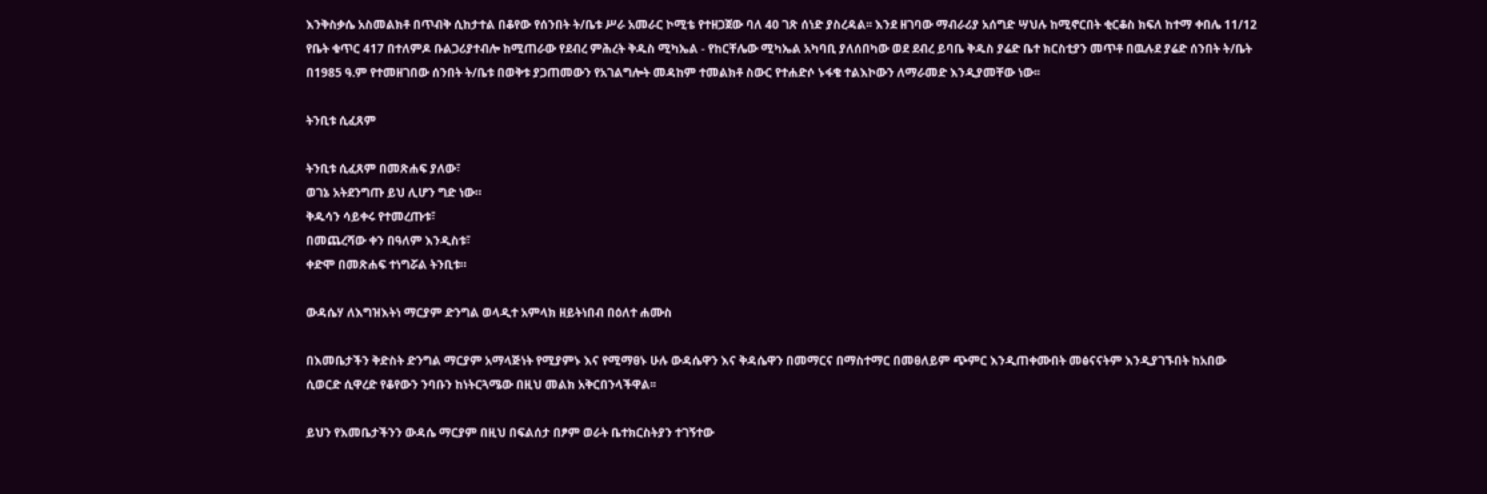እንቅስቃሴ አስመልክቶ በጥብቅ ሲከታተል በቆየው የሰንበት ት/ቤቱ ሥራ አመራር ኮሚቴ የተዘጋጀው ባለ 40 ገጽ ሰነድ ያስረዳል፡፡ እንደ ዘገባው ማብራሪያ አሰግድ ሣህሉ ከሚኖርበት ቂርቆስ ክፍለ ከተማ ቀበሌ 11/12 የቤት ቁጥር 417 በተለምዶ ቡልጋሪያተብሎ ከሚጠራው የደብረ ምሕረት ቅዱስ ሚካኤል - የከርቸሌው ሚካኤል አካባቢ ያለሰበካው ወደ ደብረ ይባቤ ቅዱስ ያሬድ ቤተ ክርስቲያን መጥቶ በዉሉደ ያሬድ ሰንበት ት/ቤት በ1985 ዓ.ም የተመዘገበው ሰንበት ት/ቤቱ በወቅቱ ያጋጠመውን የአገልግሎት መዳከም ተመልክቶ ስውር የተሐድሶ ኑፋቄ ተልእኮውን ለማራመድ እንዲያመቸው ነው፡፡

ትንቢቱ ሲፈጸም

ትንቢቱ ሲፈጸም በመጽሐፍ ያለው፣
ወገኔ አትደንግጡ ይህ ሊሆን ግድ ነው።
ቅዱሳን ሳይቀሩ የተመረጡቱ፣
በመጨረሻው ቀን በዓለም እንዲስቱ፣
ቀድሞ በመጽሐፍ ተነግሯል ትንቢቱ።

ውዳሴሃ ለእግዝእትነ ማርያም ድንግል ወላዲተ አምላክ ዘይትነበብ በዕለተ ሐሙስ

በእመቤታችን ቅድስት ድንግል ማርያም አማላጅነት የሚያምኑ እና የሚማፀኑ ሁሉ ውዳሴዋን እና ቅዳሴዋን በመማርና በማስተማር በመፀለይም ጭምር እንዲጠቀሙበት መፅናናትም እንዲያገኙበት ከአበው ሲወርድ ሲዋረድ የቆየውን ንባቡን ከነትርጓሜው በዚህ መልክ አቅርበንላችዋል፡፡

ይህን የእመቤታችንን ውዳሴ ማርያም በዚህ በፍልሰታ በፆም ወራት ቤተክርስትያን ተገኝተው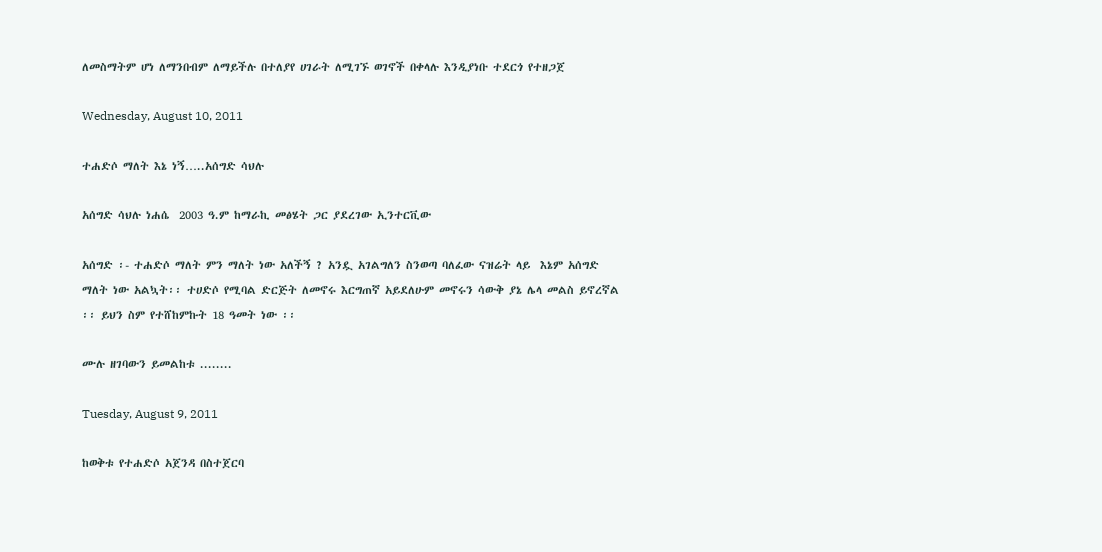ለመስማትም ሆነ ለማንበብም ለማይችሉ በተለያየ ሀገራት ለሚገኙ ወገኖች በቀላሉ እንዲያነቡ ተደርጎ የተዘጋጀ

Wednesday, August 10, 2011

ተሐድሶ ማለት እኔ ነኝ…..አሰግድ ሳህሉ

አሰግድ ሳህሉ ነሐሴ  2003 ዓ.ም ከማራኪ መፅሄት ጋር ያደረገው ኢንተርቪው

አሰግድ ፡- ተሐድሶ ማለት ምን ማለት ነው አለችኝ ? አንዷ አገልግለን ስንወጣ ባለፈው ናዝሬት ላይ  እኔም አሰግድ ማለት ነው አልኳት፡፡ ተሀድሶ የሚባል ድርጅት ለመኖሩ እርግጠኛ አይደለሁም መኖሩን ሳውቅ ያኔ ሌላ መልስ ይኖረኛል ፡፡ ይህን ስም የተሸከምኩት 18 ዓመት ነው ፡፡

ሙሉ ዘገባውን ይመልከቱ ........

Tuesday, August 9, 2011

ከወቅቱ የተሐድሶ አጀንዳ በስተጀርባ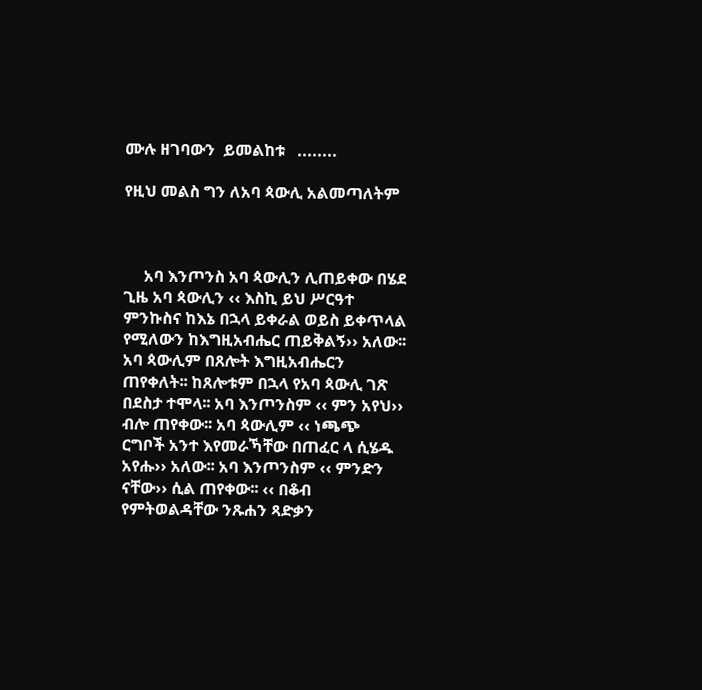ሙሉ ዘገባውን  ይመልከቱ   ........

የዚህ መልስ ግን ለአባ ጳውሊ አልመጣለትም



     አባ እንጦንስ አባ ጳውሊን ሊጠይቀው በሄደ ጊዜ አባ ጳውሊን ‹‹ እስኪ ይህ ሥርዓተ ምንኩስና ከእኔ በኋላ ይቀራል ወይስ ይቀጥላል የሚለውን ከእግዚአብሔር ጠይቅልኝ›› አለው፡፡ አባ ጳውሊም በጸሎት እግዚአብሔርን ጠየቀለት፡፡ ከጸሎቱም በኋላ የአባ ጳውሊ ገጽ በደስታ ተሞላ፡፡ አባ እንጦንስም ‹‹ ምን አየህ›› ብሎ ጠየቀው፡፡ አባ ጳውሊም ‹‹ ነጫጭ ርግቦች አንተ እየመራኻቸው በጠፈር ላ ሲሄዱ አየሑ›› አለው፡፡ አባ እንጦንስም ‹‹ ምንድን ናቸው›› ሲል ጠየቀው፡፡ ‹‹ በቆብ የምትወልዳቸው ንጹሐን ጻድቃን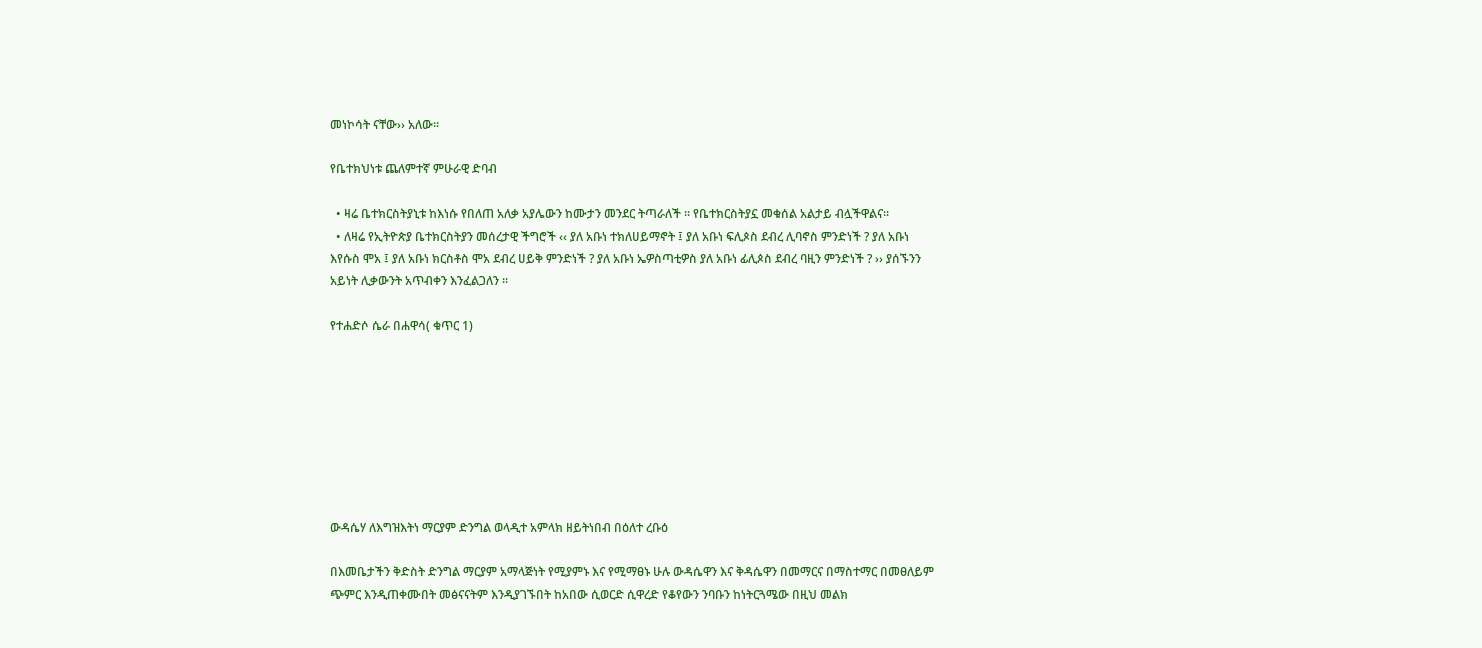መነኮሳት ናቸው›› አለው፡፡

የቤተክህነቱ ጨለምተኛ ምሁራዊ ድባብ

  • ዛሬ ቤተክርስትያኒቱ ከእነሱ የበለጠ አለቃ አያሌውን ከሙታን መንደር ትጣራለች ፡፡ የቤተክርስትያኗ መቁሰል አልታይ ብሏችዋልና፡፡
  • ለዛሬ የኢትዮጵያ ቤተክርስትያን መሰረታዊ ችግሮች ‹‹ ያለ አቡነ ተክለሀይማኖት ፤ ያለ አቡነ ፍሊጶስ ደብረ ሊባኖስ ምንድነች ? ያለ አቡነ እየሱስ ሞአ ፤ ያለ አቡነ ክርስቶስ ሞአ ደብረ ሀይቅ ምንድነች ? ያለ አቡነ ኤዎስጣቲዎስ ያለ አቡነ ፊሊጶስ ደብረ ባዚን ምንድነች ? ›› ያሰኙንን አይነት ሊቃውንት አጥብቀን እንፈልጋለን ፡፡

የተሐድሶ ሴራ በሐዋሳ( ቁጥር 1)








ውዳሴሃ ለእግዝእትነ ማርያም ድንግል ወላዲተ አምላክ ዘይትነበብ በዕለተ ረቡዕ

በእመቤታችን ቅድስት ድንግል ማርያም አማላጅነት የሚያምኑ እና የሚማፀኑ ሁሉ ውዳሴዋን እና ቅዳሴዋን በመማርና በማስተማር በመፀለይም ጭምር እንዲጠቀሙበት መፅናናትም እንዲያገኙበት ከአበው ሲወርድ ሲዋረድ የቆየውን ንባቡን ከነትርጓሜው በዚህ መልክ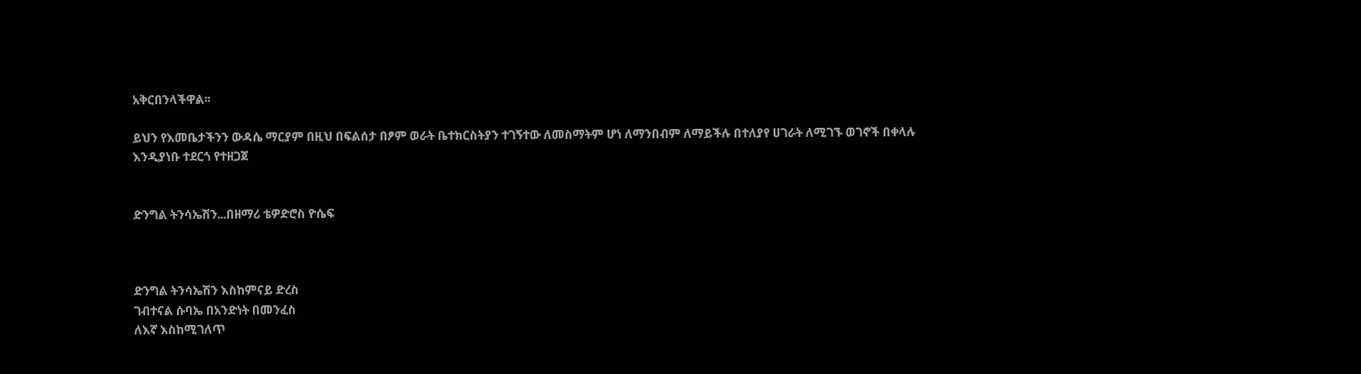አቅርበንላችዋል፡፡

ይህን የእመቤታችንን ውዳሴ ማርያም በዚህ በፍልሰታ በፆም ወራት ቤተክርስትያን ተገኝተው ለመስማትም ሆነ ለማንበብም ለማይችሉ በተለያየ ሀገራት ለሚገኙ ወገኖች በቀላሉ እንዲያነቡ ተደርጎ የተዘጋጀ


ድንግል ትንሳኤሽን...በዘማሪ ቴዎድሮስ ዮሴፍ



ድንግል ትንሳኤሽን እስከምናይ ድረስ
ገብተናል ሱባኤ በአንድነት በመንፈስ
ለእኛ እስከሚገለጥ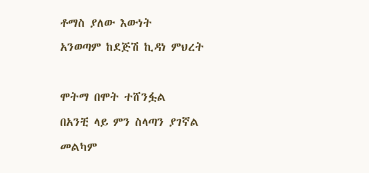ቶማስ ያለው እውነት
አንወጣም ከደጅሽ ኪዳነ ምህረት

ሞትማ በሞት ተሸንፏል
በአንቺ ላይ ምን ስላጣን ያገኛል
መልካም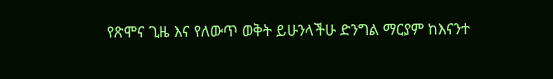የጽሞና ጊዜ እና የለውጥ ወቅት ይሁንላችሁ ድንግል ማርያም ከእናንተ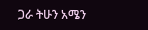ጋራ ትሁን አሜን